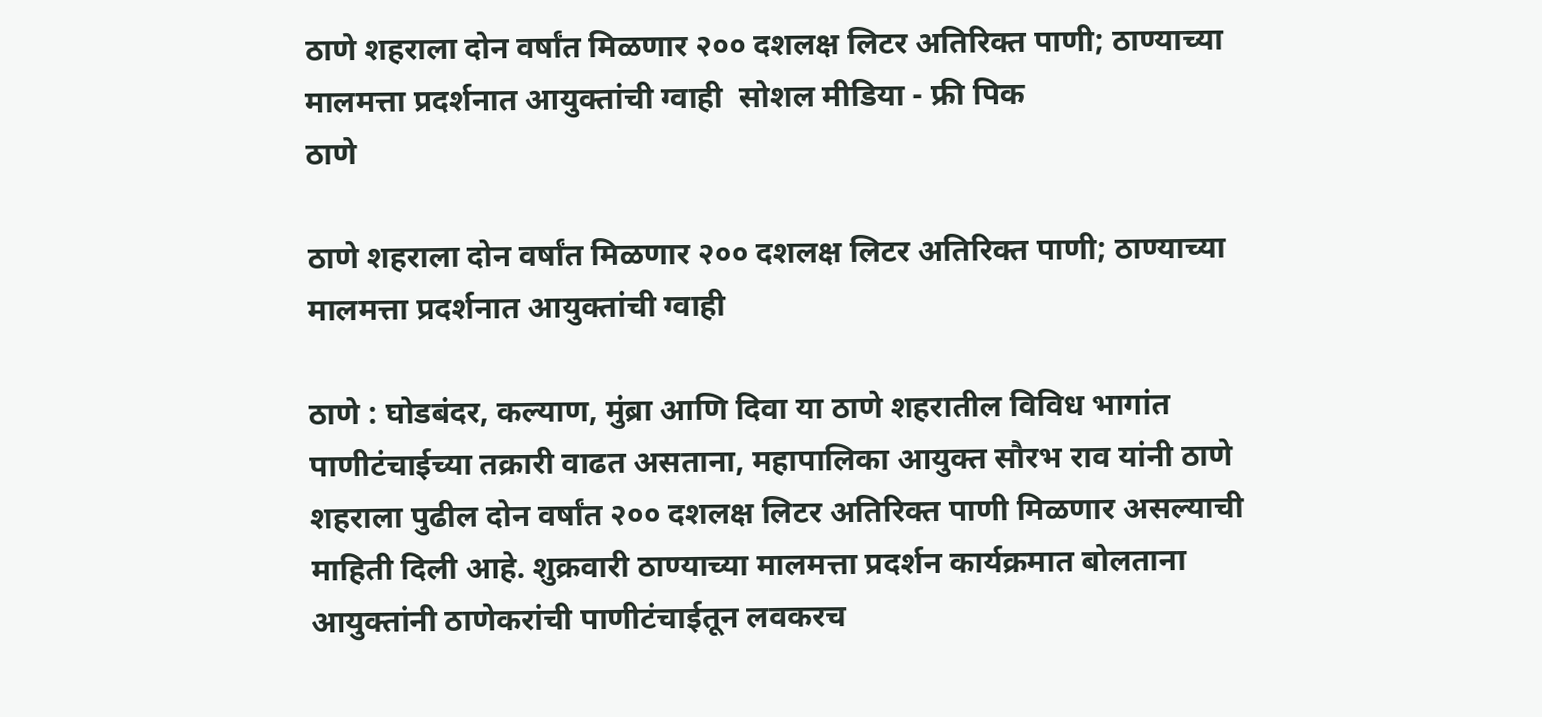ठाणे शहराला दोन वर्षांत मिळणार २०० दशलक्ष लिटर अतिरिक्त पाणी; ठाण्याच्या मालमत्ता प्रदर्शनात आयुक्तांची ग्वाही  सोशल मीडिया - फ्री पिक
ठाणे

ठाणे शहराला दोन वर्षांत मिळणार २०० दशलक्ष लिटर अतिरिक्त पाणी; ठाण्याच्या मालमत्ता प्रदर्शनात आयुक्तांची ग्वाही

ठाणे : घोडबंदर, कल्याण, मुंब्रा आणि दिवा या ठाणे शहरातील विविध भागांत पाणीटंचाईच्या तक्रारी वाढत असताना, महापालिका आयुक्त सौरभ राव यांनी ठाणे शहराला पुढील दोन वर्षांत २०० दशलक्ष लिटर अतिरिक्त पाणी मिळणार असल्याची माहिती दिली आहे. शुक्रवारी ठाण्याच्या मालमत्ता प्रदर्शन कार्यक्रमात बोलताना आयुक्तांनी ठाणेकरांची पाणीटंचाईतून लवकरच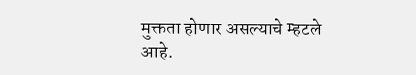मुक्तता होणार असल्याचे म्हटले आहे.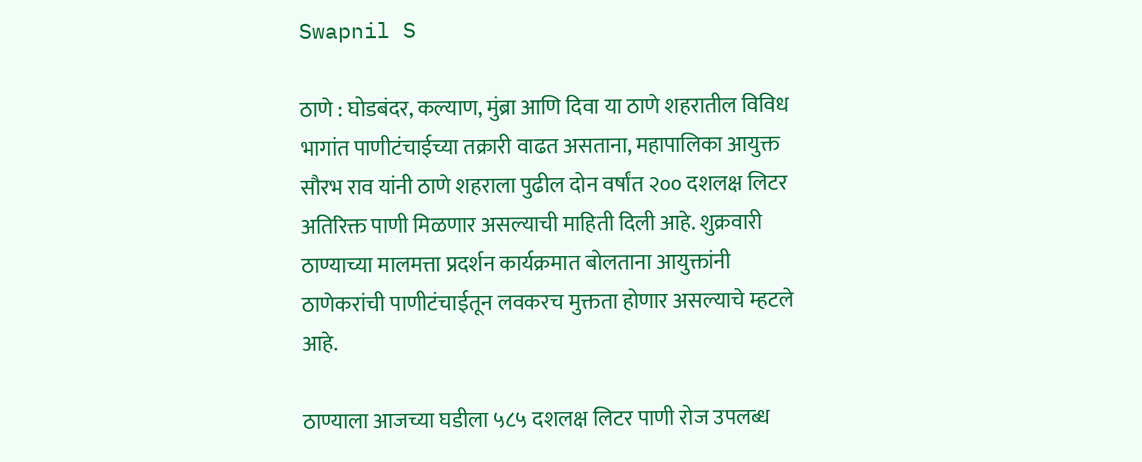Swapnil S

ठाणे : घोडबंदर, कल्याण, मुंब्रा आणि दिवा या ठाणे शहरातील विविध भागांत पाणीटंचाईच्या तक्रारी वाढत असताना, महापालिका आयुक्त सौरभ राव यांनी ठाणे शहराला पुढील दोन वर्षांत २०० दशलक्ष लिटर अतिरिक्त पाणी मिळणार असल्याची माहिती दिली आहे. शुक्रवारी ठाण्याच्या मालमत्ता प्रदर्शन कार्यक्रमात बोलताना आयुक्तांनी ठाणेकरांची पाणीटंचाईतून लवकरच मुक्तता होणार असल्याचे म्हटले आहे.

ठाण्याला आजच्या घडीला ५८५ दशलक्ष लिटर पाणी रोज उपलब्ध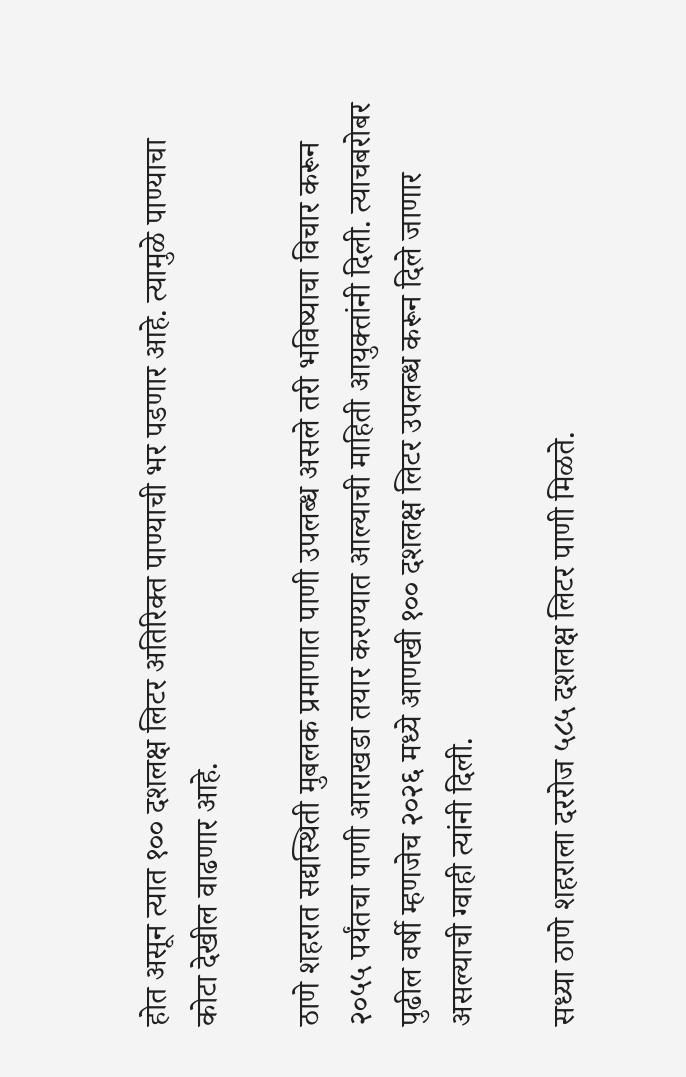होत असून त्यात १०० दशलक्ष लिटर अतिरिक्त पाण्याची भर पडणार आहे. त्यामुळे पाण्याचा कोटा देखील वाढणार आहे.

ठाणे शहरात सद्यस्थिती मुबलक प्रमाणात पाणी उपलब्ध असले तरी भविष्याचा विचार करून २०५५ पर्यंतचा पाणी आराखडा तयार करण्यात आल्याची माहिती आयुक्तांनी दिली. त्याचबरोबर पुढील वर्षी म्हणजेच २०२६ मध्ये आणखी १०० दशलक्ष लिटर उपलब्ध करून दिले जाणार असल्याची ग्वाही त्यांनी दिली.

सध्या ठाणे शहराला दररोज ५८५ दशलक्ष लिटर पाणी मिळते.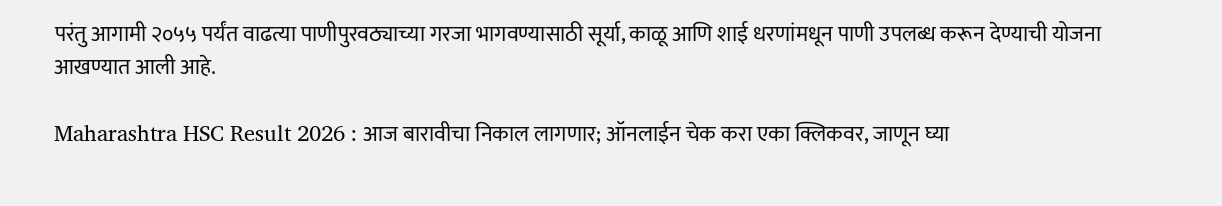परंतु आगामी २०५५ पर्यंत वाढत्या पाणीपुरवठ्याच्या गरजा भागवण्यासाठी सूर्या, काळू आणि शाई धरणांमधून पाणी उपलब्ध करून देण्याची योजना आखण्यात आली आहे.

Maharashtra HSC Result 2026 : आज बारावीचा निकाल लागणार; ऑनलाईन चेक करा एका क्लिकवर, जाणून घ्या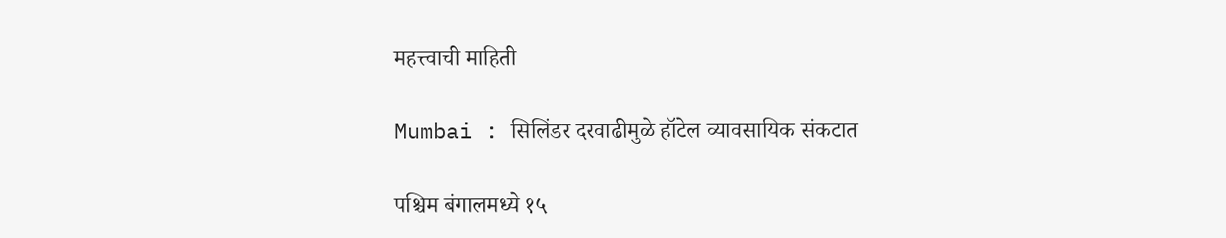महत्त्वाची माहिती

Mumbai : सिलिंडर दरवाढीमुळे हॉटेल व्यावसायिक संकटात

पश्चिम बंगालमध्ये १५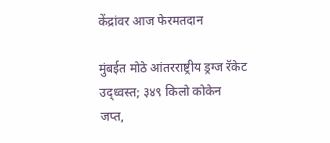केंद्रांवर आज फेरमतदान

मुंबईत मोठे आंतरराष्ट्रीय ड्रग्ज रॅकेट उद्ध्वस्त; ३४९ किलो कोकेन जप्त,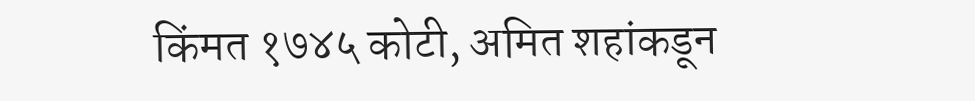किंमत १७४५ कोटी, अमित शहांकडून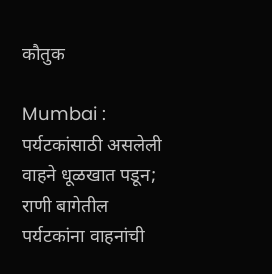कौतुक

Mumbai : पर्यटकांसाठी असलेली वाहने धूळखात पडून; राणी बागेतील पर्यटकांना वाहनांची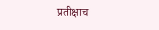प्रतीक्षाच